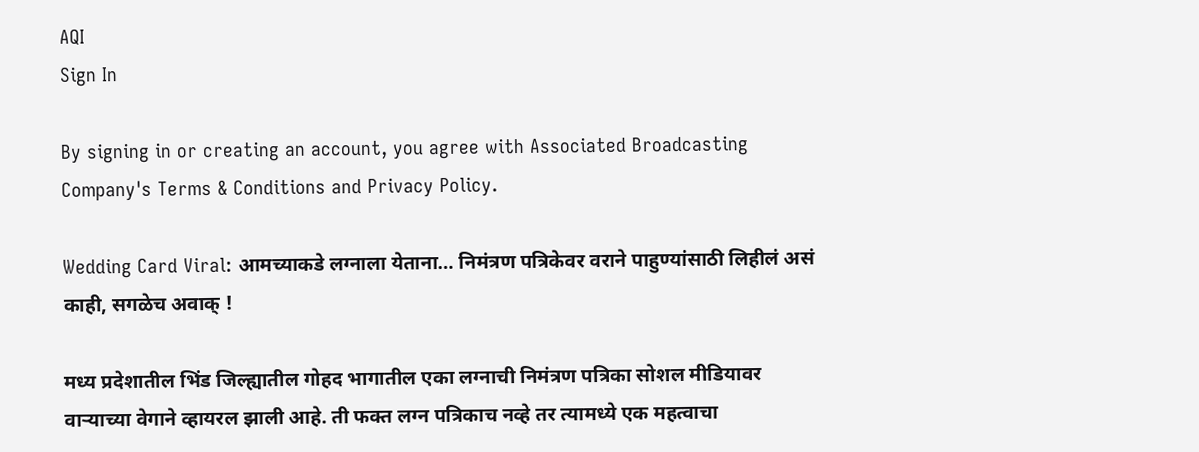AQI
Sign In

By signing in or creating an account, you agree with Associated Broadcasting Company's Terms & Conditions and Privacy Policy.

Wedding Card Viral: आमच्याकडे लग्नाला येताना… निमंत्रण पत्रिकेवर वराने पाहुण्यांसाठी लिहीलं असं काही, सगळेच अवाक् !

मध्य प्रदेशातील भिंड जिल्ह्यातील गोहद भागातील एका लग्नाची निमंत्रण पत्रिका सोशल मीडियावर वाऱ्याच्या वेगाने व्हायरल झाली आहे. ती फक्त लग्न पत्रिकाच नव्हे तर त्यामध्ये एक महत्वाचा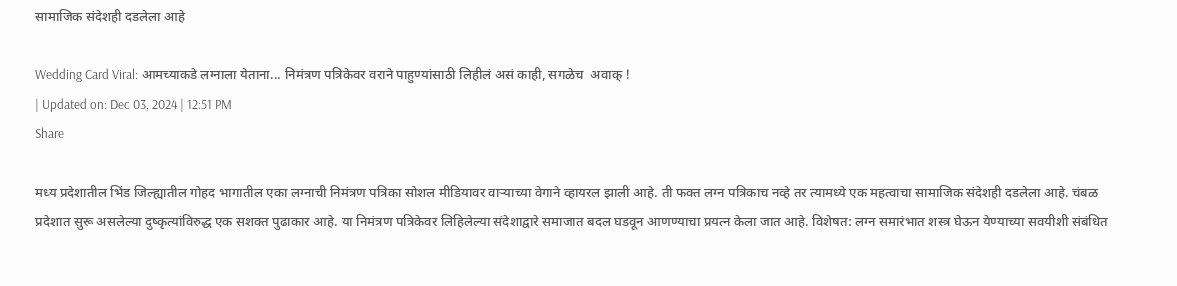सामाजिक संदेशही दडलेला आहे

Wedding Card Viral: आमच्याकडे लग्नाला येताना... निमंत्रण पत्रिकेवर वराने पाहुण्यांसाठी लिहीलं असं काही, सगळेच  अवाक् !
| Updated on: Dec 03, 2024 | 12:51 PM
Share

मध्य प्रदेशातील भिंड जिल्ह्यातील गोहद भागातील एका लग्नाची निमंत्रण पत्रिका सोशल मीडियावर वाऱ्याच्या वेगाने व्हायरल झाली आहे. ती फक्त लग्न पत्रिकाच नव्हे तर त्यामध्ये एक महत्वाचा सामाजिक संदेशही दडलेला आहे. चंबळ प्रदेशात सुरू असलेल्या दुष्कृत्यांविरुद्ध एक सशक्त पुढाकार आहे. या निमंत्रण पत्रिकेवर लिहिलेल्या संदेशाद्वारे समाजात बदल घडवून आणण्याचा प्रयत्न केला जात आहे. विशेषत: लग्न समारंभात शस्त्र घेऊन येण्याच्या सवयीशी संबंधित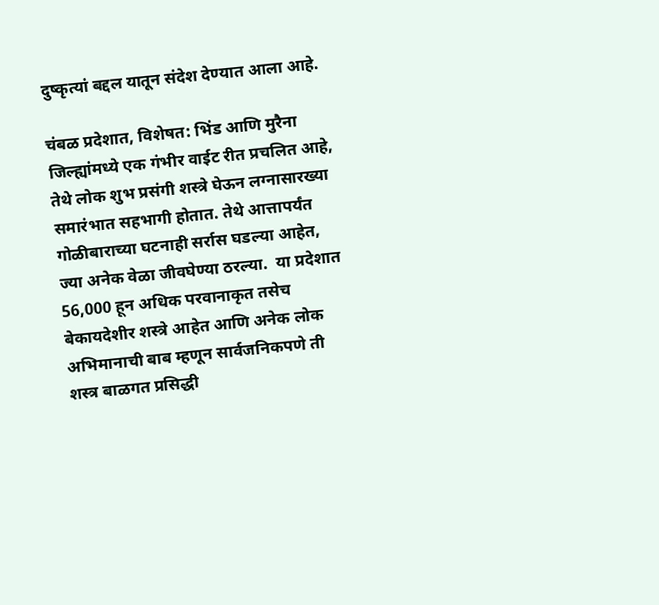दुष्कृत्यां बद्दल यातून संदेश देण्यात आला आहे.

चंबळ प्रदेशात, विशेषत: भिंड आणि मुरैना जिल्ह्यांमध्ये एक गंभीर वाईट रीत प्रचलित आहे, तेथे लोक शुभ प्रसंगी शस्त्रे घेऊन लग्नासारख्या समारंभात सहभागी होतात. तेथे आत्तापर्यंत गोळीबाराच्या घटनाही सर्रास घडल्या आहेत, ज्या अनेक वेळा जीवघेण्या ठरल्या.  या प्रदेशात 56,000 हून अधिक परवानाकृत तसेच बेकायदेशीर शस्त्रे आहेत आणि अनेक लोक अभिमानाची बाब म्हणून सार्वजनिकपणे ती शस्त्र बाळगत प्रसिद्धी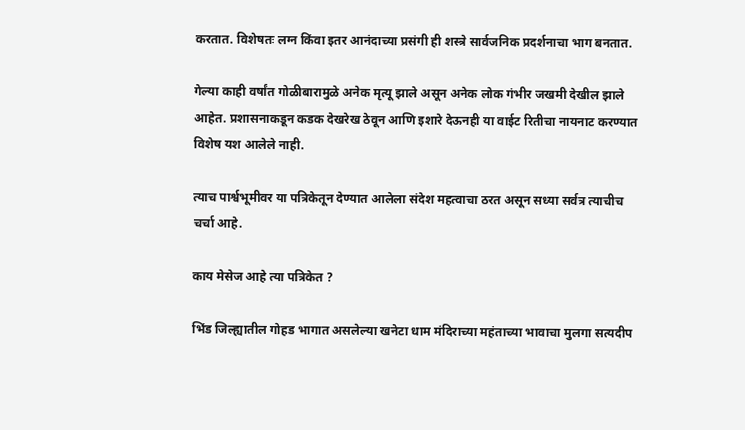करतात. विशेषतः लग्न किंवा इतर आनंदाच्या प्रसंगी ही शस्त्रे सार्वजनिक प्रदर्शनाचा भाग बनतात.

गेल्या काही वर्षांत गोळीबारामुळे अनेक मृत्यू झाले असून अनेक लोक गंभीर जखमी देखील झाले आहेत. प्रशासनाकडून कडक देखरेख ठेवून आणि इशारे देऊनही या वाईट रितीचा नायनाट करण्यात विशेष यश आलेले नाही.

त्याच पार्श्वभूमीवर या पत्रिकेतून देण्यात आलेला संदेश महत्वाचा ठरत असून सध्या सर्वत्र त्याचीच चर्चा आहे.

काय मेसेज आहे त्या पत्रिकेत ?

भिंड जिल्ह्यातील गोहड भागात असलेल्या खनेटा धाम मंदिराच्या महंताच्या भावाचा मुलगा सत्यदीप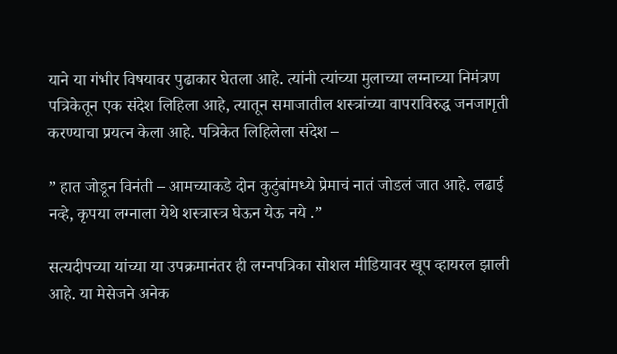याने या गंभीर विषयावर पुढाकार घेतला आहे. त्यांनी त्यांच्या मुलाच्या लग्नाच्या निमंत्रण पत्रिकेतून एक संदेश लिहिला आहे, त्यातून समाजातील शस्त्रांच्या वापराविरुद्ध जनजागृती करण्याचा प्रयत्न केला आहे. पत्रिकेत लिहिलेला संदेश –

” हात जोडून विनंती – आमच्याकडे दोन कुटुंबांमध्ये प्रेमाचं नातं जोडलं जात आहे. लढाई नव्हे, कृपया लग्नाला येथे शस्त्रास्त्र घेऊन येऊ नये .”

सत्यदीपच्या यांच्या या उपक्रमानंतर ही लग्नपत्रिका सोशल मीडियावर खूप व्हायरल झाली आहे. या मेसेजने अनेक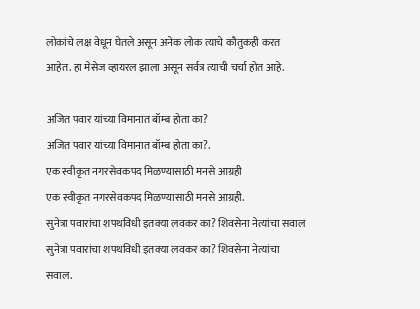लोकांचे लक्ष वेधून घेतले असून अनेक लोक त्याचे कौतुकही करत आहेत. हा मेसेज व्हायरल झाला असून सर्वत्र त्याची चर्चा होत आहे.

अजित पवार यांच्या विमानात बॉम्ब होता का?
अजित पवार यांच्या विमानात बॉम्ब होता का?.
एक स्वीकृत नगरसेवकपद मिळण्यासाठी मनसे आग्रही
एक स्वीकृत नगरसेवकपद मिळण्यासाठी मनसे आग्रही.
सुनेत्रा पवारांचा शपथविधी इतक्या लवकर का? शिवसेना नेत्यांचा सवाल
सुनेत्रा पवारांचा शपथविधी इतक्या लवकर का? शिवसेना नेत्यांचा सवाल.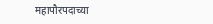महापौरपदाच्या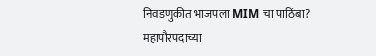निवडणुकीत भाजपला MIM चा पाठिंबा?
महापौरपदाच्या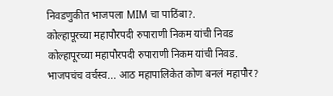निवडणुकीत भाजपला MIM चा पाठिंबा?.
कोल्हापूरच्या महापौरपदी रुपाराणी निकम यांची निवड
कोल्हापूरच्या महापौरपदी रुपाराणी निकम यांची निवड.
भाजपचंच वर्चस्व... आठ महापालिकेत कोण बनलं महापौर?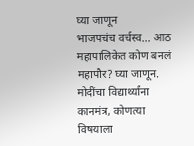घ्या जाणून
भाजपचंच वर्चस्व... आठ महापालिकेत कोण बनलं महापौर? घ्या जाणून.
मोदींचा विद्यार्थ्यांना कानमंत्र, कोणत्या विषयाला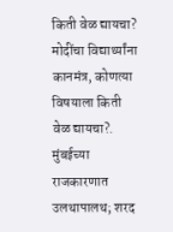किती वेळ द्यायचा?
मोदींचा विद्यार्थ्यांना कानमंत्र, कोणत्या विषयाला किती वेळ द्यायचा?.
मुंबईच्या राजकारणात उलथापालथ; शरद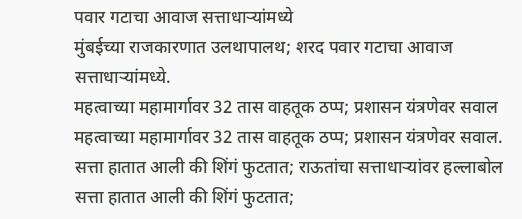पवार गटाचा आवाज सत्ताधाऱ्यांमध्ये
मुंबईच्या राजकारणात उलथापालथ; शरद पवार गटाचा आवाज सत्ताधाऱ्यांमध्ये.
महत्वाच्या महामार्गावर 32 तास वाहतूक ठप्प; प्रशासन यंत्रणेवर सवाल
महत्वाच्या महामार्गावर 32 तास वाहतूक ठप्प; प्रशासन यंत्रणेवर सवाल.
सत्ता हातात आली की शिंगं फुटतात; राऊतांचा सत्ताधाऱ्यांवर हल्लाबोल
सत्ता हातात आली की शिंगं फुटतात;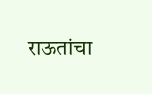राऊतांचा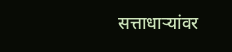सत्ताधाऱ्यांवर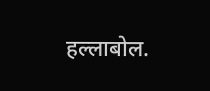हल्लाबोल.